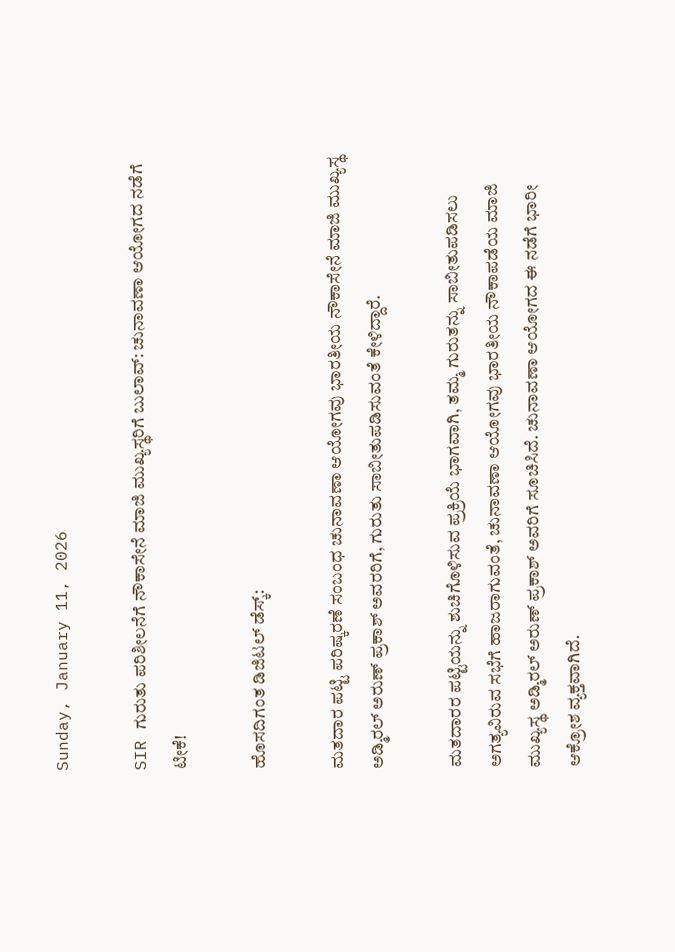Sunday, January 11, 2026

SIR ಗುರುತು ಪರಿಶೀಲನೆಗೆ ನೌಕಾಸೇನೆ ಮಾಜಿ ಮುಖ್ಯಸ್ಥರಿಗೆ ಬುಲಾವ್‌: ಚುನಾವಣಾ ಆಯೋಗದ ನಡೆಗೆ ಟೀಕೆ!

ಹೊಸದಿಗಂತ ಡಿಜಿಟಲ್ ಡೆಸ್ಕ್:

ಮತದಾರ ಪಟ್ಟಿ ಪರಿಷ್ಕರಣೆ ಸಂಬಂಧ ಚುನಾವಣಾ ಆಯೋಗವು ಭಾರತೀಯ ನೌಕಾಸೇನೆ ಮಾಜಿ ಮುಖ್ಯಸ್ಥ ಅಡ್ಮಿರಲ್‌ ಅರುಣ್‌ ಪ್ರಕಾಶ್‌ ಅವರರಿಗೆ, ಗುರುತು ಸಾಬೀತುಪಡಿಸುವಂತೆ ಕೇಳಿದ್ದಾರೆ.

ಮತದಾರರ ಪಟ್ಟಿಯನ್ನು ಶುಚಿಗೊಳಿಸುವ ಪ್ರಕ್ರಿಯೆ ಭಾಗವಾಗಿ, ತಮ್ಮ ಗುರುತನ್ನು ಸಾಬೀತುಪಡಿಸಲು ಅಗತ್ಯವಿರುವ ಸಭೆಗೆ ಹಾಜರಾಗುವಂತೆ, ಚುನಾವಣಾ ಆಯೋಗವು ಭಾರತೀಯ ನೌಕಾಪಡೆಯ ಮಾಜಿ ಮುಖ್ಯಸ್ಥ ಅಡ್ಮಿರಲ್ ಅರುಣ್‌ ಪ್ರಕಾಶ್ ಅವರಿಗೆ ಸೂಚಿಸಿದೆ. ಚುನಾವಣಾ ಆಯೋಗದ ಈ ನಡೆಗೆ ಭಾರೀ ಆಕ್ರೋಶ ವ್ಯಕ್ತವಾಗಿದೆ.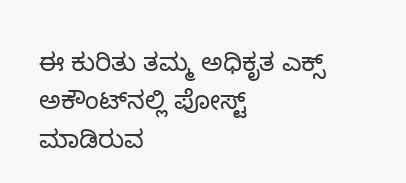ಈ ಕುರಿತು ತಮ್ಮ ಅಧಿಕೃತ ಎಕ್ಸ್‌ ಅಕೌಂಟ್‌ನಲ್ಲಿ ಪೋಸ್ಟ್‌ ಮಾಡಿರುವ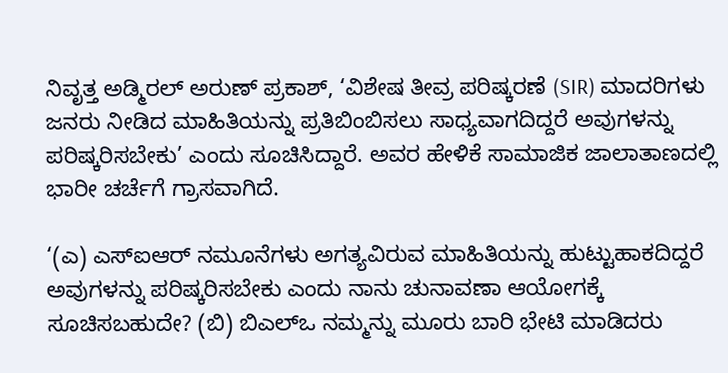ನಿವೃತ್ತ ಅಡ್ಮಿರಲ್‌ ಅರುಣ್‌ ಪ್ರಕಾಶ್‌, ‘ವಿಶೇಷ ತೀವ್ರ ಪರಿಷ್ಕರಣೆ (SIR) ಮಾದರಿಗಳು ಜನರು ನೀಡಿದ ಮಾಹಿತಿಯನ್ನು ಪ್ರತಿಬಿಂಬಿಸಲು ಸಾಧ್ಯವಾಗದಿದ್ದರೆ ಅವುಗಳನ್ನು ಪರಿಷ್ಕರಿಸಬೇಕು’ ಎಂದು ಸೂಚಿಸಿದ್ದಾರೆ. ಅವರ ಹೇಳಿಕೆ ಸಾಮಾಜಿಕ ಜಾಲಾತಾಣದಲ್ಲಿ ಭಾರೀ ಚರ್ಚೆಗೆ ಗ್ರಾಸವಾಗಿದೆ.

‘(ಎ) ಎಸ್‌ಐಆರ್ ನಮೂನೆಗಳು ಅಗತ್ಯವಿರುವ ಮಾಹಿತಿಯನ್ನು ಹುಟ್ಟುಹಾಕದಿದ್ದರೆ ಅವುಗಳನ್ನು ಪರಿಷ್ಕರಿಸಬೇಕು ಎಂದು ನಾನು ಚುನಾವಣಾ ಆಯೋಗಕ್ಕೆ ಸೂಚಿಸಬಹುದೇ? (ಬಿ) ಬಿಎಲ್‌ಒ ನಮ್ಮನ್ನು ಮೂರು ಬಾರಿ ಭೇಟಿ ಮಾಡಿದರು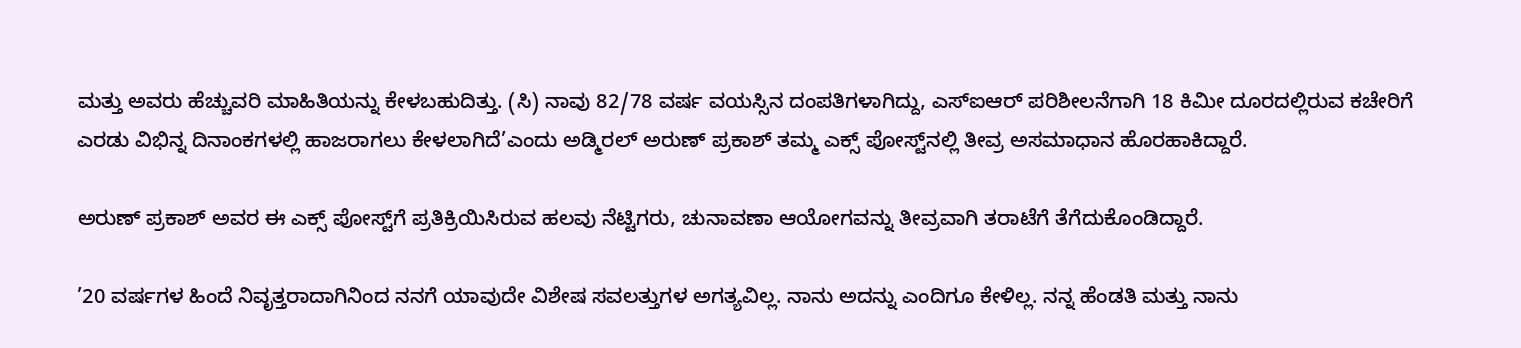ಮತ್ತು ಅವರು ಹೆಚ್ಚುವರಿ ಮಾಹಿತಿಯನ್ನು ಕೇಳಬಹುದಿತ್ತು. (ಸಿ) ನಾವು 82/78 ವರ್ಷ ವಯಸ್ಸಿನ ದಂಪತಿಗಳಾಗಿದ್ದು, ಎಸ್‌ಐಆರ್‌ ಪರಿಶೀಲನೆಗಾಗಿ 18 ಕಿಮೀ ದೂರದಲ್ಲಿರುವ ಕಚೇರಿಗೆ ಎರಡು ವಿಭಿನ್ನ ದಿನಾಂಕಗಳಲ್ಲಿ ಹಾಜರಾಗಲು ಕೇಳಲಾಗಿದೆ’ಎಂದು ಅಡ್ಮಿರಲ್ ಅರುಣ್‌ ಪ್ರಕಾಶ್ ತಮ್ಮ ಎಕ್ಸ್‌ ಪೋಸ್ಟ್‌ನಲ್ಲಿ ತೀವ್ರ ಅಸಮಾಧಾನ ಹೊರಹಾಕಿದ್ದಾರೆ.

ಅರುಣ್‌ ಪ್ರಕಾಶ್‌ ಅವರ ಈ ಎಕ್ಸ್‌ ಪೋಸ್ಟ್‌ಗೆ ಪ್ರತಿಕ್ರಿಯಿಸಿರುವ ಹಲವು ನೆಟ್ಟಿಗರು, ಚುನಾವಣಾ ಆಯೋಗವನ್ನು ತೀವ್ರವಾಗಿ ತರಾಟೆಗೆ ತೆಗೆದುಕೊಂಡಿದ್ದಾರೆ.

’20 ವರ್ಷಗಳ ಹಿಂದೆ ನಿವೃತ್ತರಾದಾಗಿನಿಂದ ನನಗೆ ಯಾವುದೇ ವಿಶೇಷ ಸವಲತ್ತುಗಳ ಅಗತ್ಯವಿಲ್ಲ. ನಾನು ಅದನ್ನು ಎಂದಿಗೂ ಕೇಳಿಲ್ಲ. ನನ್ನ ಹೆಂಡತಿ ಮತ್ತು ನಾನು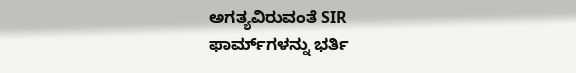ಅಗತ್ಯವಿರುವಂತೆ SIR ಫಾರ್ಮ್‌ಗಳನ್ನು ಭರ್ತಿ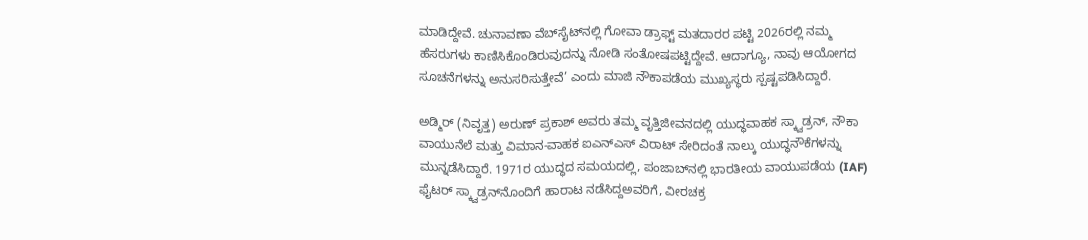ಮಾಡಿದ್ದೇವೆ. ಚುನಾವಣಾ ವೆಬ್‌ಸೈಟ್‌ನಲ್ಲಿ ಗೋವಾ ಡ್ರಾಫ್ಟ್ ಮತದಾರರ ಪಟ್ಟಿ 2026ರಲ್ಲಿ ನಮ್ಮ ಹೆಸರುಗಳು ಕಾಣಿಸಿಕೊಂಡಿರುವುದನ್ನು ನೋಡಿ ಸಂತೋಷಪಟ್ಟಿದ್ದೇವೆ. ಆದಾಗ್ಯೂ, ನಾವು ಆಯೋಗದ ಸೂಚನೆಗಳನ್ನು ಅನುಸರಿಸುತ್ತೇವೆ’ ಎಂದು ಮಾಜಿ ನೌಕಾಪಡೆಯ ಮುಖ್ಯಸ್ಥರು ಸ್ಪಷ್ಟಪಡಿಸಿದ್ದಾರೆ.

ಅಡ್ಮಿರ್‌ (ನಿವೃತ್ತ) ಅರುಣ್‌ ಪ್ರಕಾಶ್‌ ಅವರು ತಮ್ಮ ವೃತ್ತಿಜೀವನದಲ್ಲಿ ಯುದ್ಧವಾಹಕ ಸ್ಕ್ವಾಡ್ರನ್, ನೌಕಾ ವಾಯುನೆಲೆ ಮತ್ತು ವಿಮಾನ-ವಾಹಕ ಐಎನ್ಎಸ್ ವಿರಾಟ್ ಸೇರಿದಂತೆ ನಾಲ್ಕು ಯುದ್ಧನೌಕೆಗಳನ್ನು ಮುನ್ನಡೆಸಿದ್ದಾರೆ. 1971ರ ಯುದ್ಧದ ಸಮಯದಲ್ಲಿ, ಪಂಜಾಬ್‌ನಲ್ಲಿ ಭಾರತೀಯ ವಾಯುಪಡೆಯ (IAF) ಫೈಟರ್ ಸ್ಕ್ವಾಡ್ರನ್‌ನೊಂದಿಗೆ ಹಾರಾಟ ನಡೆಸಿದ್ದಅವರಿಗೆ, ವೀರಚಕ್ರ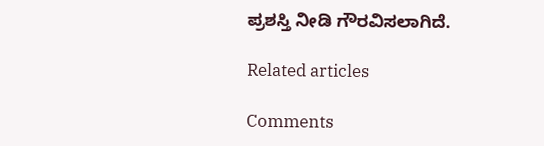ಪ್ರಶಸ್ತಿ ನೀಡಿ ಗೌರವಿಸಲಾಗಿದೆ.

Related articles

Comments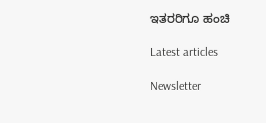ಇತರರಿಗೂ ಹಂಚಿ

Latest articles

Newsletter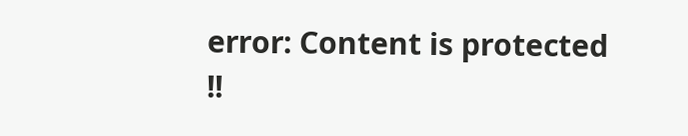error: Content is protected !!